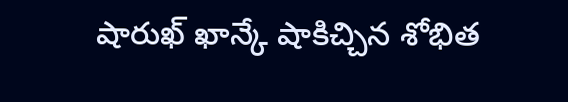షారుఖ్ ఖాన్కే షాకిచ్చిన శోభిత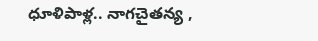ధూళిపాళ్ల.. నాగచైతన్య ,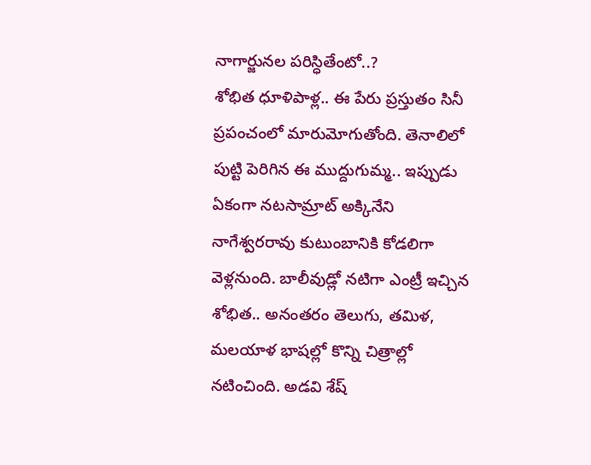నాగార్జునల పరిస్ధితేంటో..?
శోభిత ధూళిపాళ్ల.. ఈ పేరు ప్రస్తుతం సినీ ప్రపంచంలో మారుమోగుతోంది. తెనాలిలో పుట్టి పెరిగిన ఈ ముద్దుగుమ్మ.. ఇప్పుడు ఏకంగా నటసామ్రాట్ అక్కినేని నాగేశ్వరరావు కుటుంబానికి కోడలిగా వెళ్లనుంది. బాలీవుడ్లో నటిగా ఎంట్రీ ఇచ్చిన శోభిత.. అనంతరం తెలుగు, తమిళ, మలయాళ భాషల్లో కొన్ని చిత్రాల్లో నటించింది. అడవి శేష్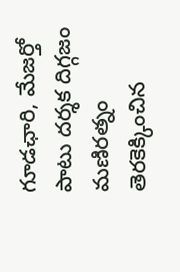గూడఛారి, మేజర్తో పాటు దర్శక దిగ్గజం మణిరత్నం తెరకెక్కించిన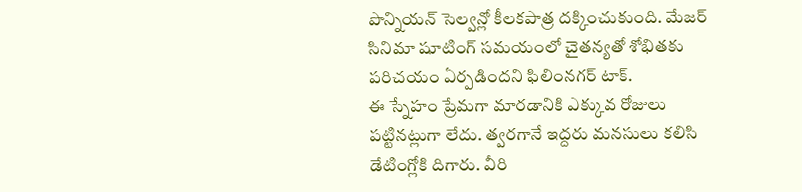పొన్నియన్ సెల్వన్లో కీలకపాత్ర దక్కించుకుంది. మేజర్ సినిమా షూటింగ్ సమయంలో చైతన్యతో శోభితకు పరిచయం ఏర్పడిందని ఫిలింనగర్ టాక్.
ఈ స్నేహం ప్రేమగా మారడానికి ఎక్కువ రోజులు పట్టినట్లుగా లేదు. త్వరగానే ఇద్దరు మనసులు కలిసి డేటింగ్లోకి దిగారు. వీరి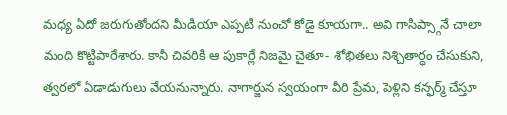మధ్య ఏదో జరుగుతోందని మీడియా ఎప్పటి నుంచో కోడై కూయగా.. అవి గాసిప్స్గానే చాలా మంది కొట్టిపారేశారు. కానీ చివరికి ఆ పుకార్లే నిజమై చైతూ- శోభితలు నిశ్చితార్ధం చేసుకుని, త్వరలో ఏడాడుగులు వేయనున్నారు. నాగార్జున స్వయంగా వీరి ప్రేమ, పెళ్లిని కన్ఫర్మ్ చేస్తూ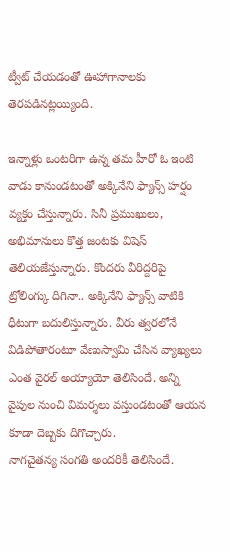ట్వీట్ చేయడంతో ఊహాగానాలకు తెరపడినట్లయ్యింది.

ఇన్నాళ్లు ఒంటరిగా ఉన్న తమ హీరో ఓ ఇంటి వాడు కానుండటంతో అక్కినేని ఫ్యాన్స్ హర్షం వ్యక్తం చేస్తున్నారు. సినీ ప్రముఖులు, అభిమానులు కొత్త జంటకు విషెస్ తెలియజేస్తున్నారు. కొందరు వీరిద్దరిపై ట్రోలింగ్కు దిగినా.. అక్కినేని ఫ్యాన్స్ వాటికి ధీటుగా బదులిస్తున్నారు. వీరు త్వరలోనే విడిపోతారంటూ వేణుస్వామి చేసిన వ్యాఖ్యలు ఎంత వైరల్ అయ్యాయో తెలిసిందే. అన్ని వైపుల నుంచి విమర్శలు వస్తుండటంతో ఆయన కూడా దెబ్బకు దిగొచ్చారు.
నాగచైతన్య సంగతి అందరికీ తెలిసిందే.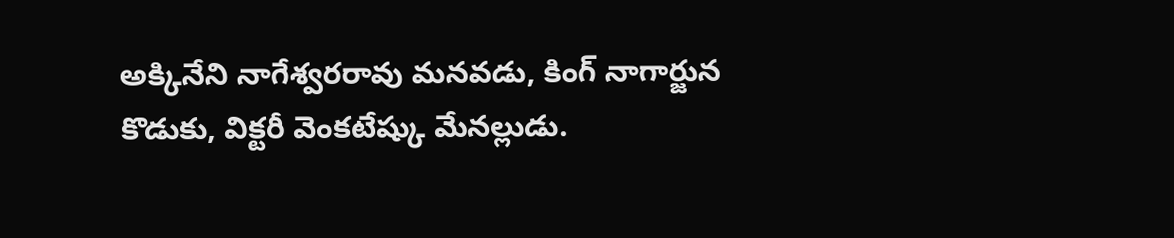అక్కినేని నాగేశ్వరరావు మనవడు, కింగ్ నాగార్జున కొడుకు, విక్టరీ వెంకటేష్కు మేనల్లుడు.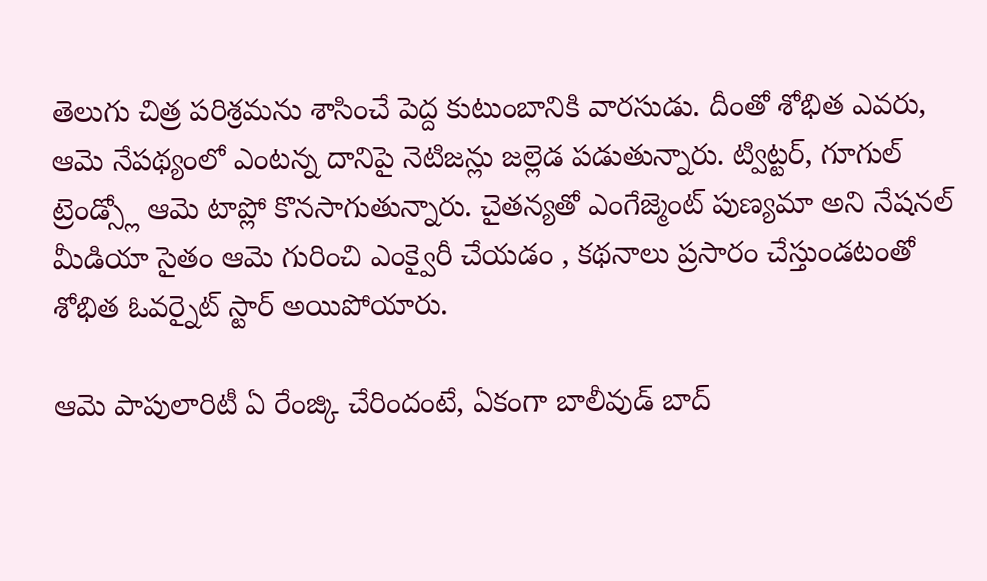తెలుగు చిత్ర పరిశ్రమను శాసించే పెద్ద కుటుంబానికి వారసుడు. దీంతో శోభిత ఎవరు, ఆమె నేపథ్యంలో ఎంటన్న దానిపై నెటిజన్లు జల్లెడ పడుతున్నారు. ట్విట్టర్, గూగుల్ ట్రెండ్స్లో ఆమె టాప్లో కొనసాగుతున్నారు. చైతన్యతో ఎంగేజ్మెంట్ పుణ్యమా అని నేషనల్ మీడియా సైతం ఆమె గురించి ఎంక్వైరీ చేయడం , కథనాలు ప్రసారం చేస్తుండటంతో శోభిత ఓవర్నైట్ స్టార్ అయిపోయారు.

ఆమె పాపులారిటీ ఏ రేంజ్కి చేరిందంటే, ఏకంగా బాలీవుడ్ బాద్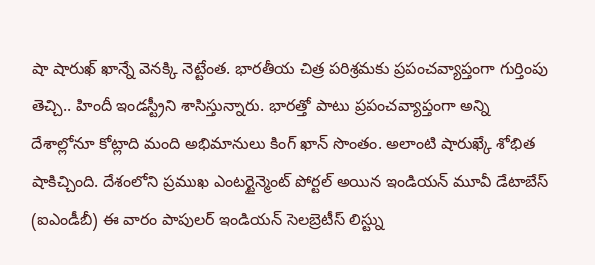షా షారుఖ్ ఖాన్నే వెనక్కి నెట్టేంత. భారతీయ చిత్ర పరిశ్రమకు ప్రపంచవ్యాప్తంగా గుర్తింపు తెచ్చి.. హిందీ ఇండస్ట్రీని శాసిస్తున్నారు. భారత్తో పాటు ప్రపంచవ్యాప్తంగా అన్ని దేశాల్లోనూ కోట్లాది మంది అభిమానులు కింగ్ ఖాన్ సొంతం. అలాంటి షారుఖ్కే శోభిత షాకిచ్చింది. దేశంలోని ప్రముఖ ఎంటర్టైన్మెంట్ పోర్టల్ అయిన ఇండియన్ మూవీ డేటాబేస్ (ఐఎండీబీ) ఈ వారం పాపులర్ ఇండియన్ సెలబ్రెటీస్ లిస్ట్ను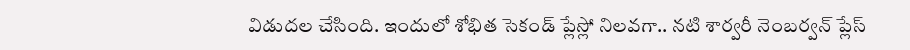విడుదల చేసింది. ఇందులో శోభిత సెకండ్ ప్లేస్లో నిలవగా.. నటి శార్వరీ నెంబర్వన్ ప్లేస్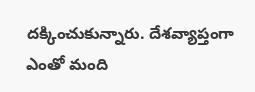దక్కించుకున్నారు. దేశవ్యాప్తంగా ఎంతో మంది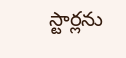స్టార్లను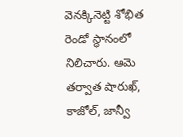వెనక్కినెట్టి శోభిత రెండో స్థానంలో నిలిచారు. ఆమె తర్వాత షారుఖ్, కాజోల్, జాన్వీ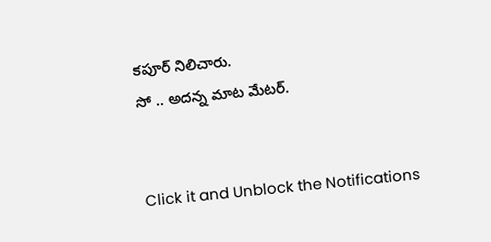కపూర్ నిలిచారు.
సో .. అదన్న మాట మేటర్.


Click it and Unblock the Notifications